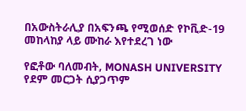በአውስትራሊያ በአፍንጫ የሚወሰድ የኮቪድ-19 መከላከያ ላይ ሙከራ እየተደረገ ነው

የፎቶው ባለመብት, MONASH UNIVERSITY
የደም መርጋት ሲያጋጥም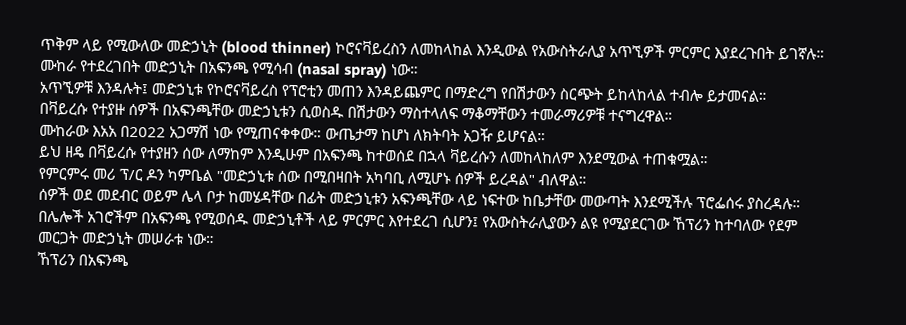ጥቅም ላይ የሚውለው መድኃኒት (blood thinner) ኮሮናቫይረስን ለመከላከል እንዲውል የአውስትራሊያ አጥኚዎች ምርምር እያደረጉበት ይገኛሉ።
ሙከራ የተደረገበት መድኃኒት በአፍንጫ የሚሳብ (nasal spray) ነው።
አጥኚዎቹ እንዳሉት፤ መድኃኒቱ የኮሮናቫይረስ የፕሮቲን መጠን እንዳይጨምር በማድረግ የበሽታውን ስርጭት ይከላከላል ተብሎ ይታመናል።
በቫይረሱ የተያዙ ሰዎች በአፍንጫቸው መድኃኒቱን ሲወስዱ በሽታውን ማስተላለፍ ማቆማቸውን ተመራማሪዎቹ ተናግረዋል።
ሙከራው እአአ በ2022 አጋማሽ ነው የሚጠናቀቀው። ውጤታማ ከሆነ ለክትባት አጋዥ ይሆናል።
ይህ ዘዴ በቫይረሱ የተያዘን ሰው ለማከም እንዲሁም በአፍንጫ ከተወሰደ በኋላ ቫይረሱን ለመከላከለም እንደሚውል ተጠቁሟል።
የምርምሩ መሪ ፕ/ር ዶን ካምቤል "መድኃኒቱ ሰው በሚበዛበት አካባቢ ለሚሆኑ ሰዎች ይረዳል" ብለዋል።
ሰዎች ወደ መደብር ወይም ሌላ ቦታ ከመሄዳቸው በፊት መድኃኒቱን አፍንጫቸው ላይ ነፍተው ከቤታቸው መውጣት እንደሚችሉ ፕሮፌሰሩ ያስረዳሉ።
በሌሎች አገሮችም በአፍንጫ የሚወሰዱ መድኃኒቶች ላይ ምርምር እየተደረገ ሲሆን፤ የአውስትራሊያውን ልዩ የሚያደርገው ኸፕሪን ከተባለው የደም መርጋት መድኃኒት መሠራቱ ነው።
ኸፕሪን በአፍንጫ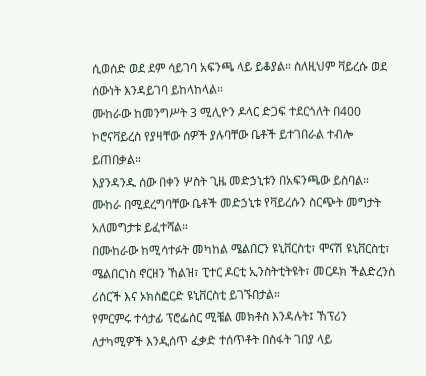ሲወሰድ ወደ ደም ሳይገባ አፍንጫ ላይ ይቆያል። ስለዚህም ቫይረሱ ወደ ሰውነት እንዳይገባ ይከላከላል።
ሙከራው ከመንግሥት 3 ሚሊዮን ዶላር ድጋፍ ተደርጎለት በ400 ኮሮናቫይረስ የያዛቸው ሰዎች ያሉባቸው ቤቶች ይተገበራል ተብሎ ይጠበቃል።
እያንዳንዱ ሰው በቀን ሦስት ጊዜ መድኃኒቱን በአፍንጫው ይስባል።
ሙከራ በሚደረግባቸው ቤቶች መድኃኒቱ የቫይረሱን ስርጭት መግታት አለመግታቱ ይፈተሻል።
በሙከራው ከሚሳተፉት መካከል ሜልበርን ዩኒቨርስቲ፣ ሞናሽ ዩኒቨርስቲ፣ ሜልበርነስ ኖርዘን ኸልዝ፣ ፒተር ዶርቲ ኢንስትቲትዩት፣ መርዶክ ችልድረንስ ሪሰርች እና ኦክስፎርድ ዩኒቨርስቲ ይገኙበታል።
የምርምሩ ተሳታፊ ፕሮፌሰር ሚቼል መክቶስ እንዳሉት፤ ኸፕሪን ለታካሚዎች እንዲሰጥ ፈቃድ ተሰጥቶት በስፋት ገበያ ላይ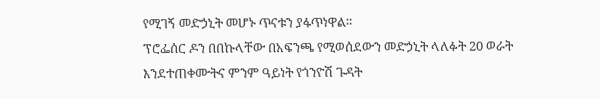የሚገኝ መድኃኒት መሆኑ ጥናቱን ያፋጥነዋል።
ፕሮፌሰር ዶን በበኩላቸው በአፍንጫ የሚወሰደውን መድኃኒት ላለፉት 20 ወራት እንደተጠቀሙትና ምንም ዓይነት የጎንዮሽ ጉዳት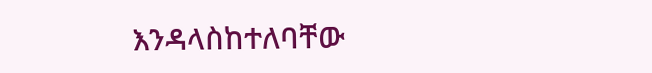እንዳላስከተለባቸው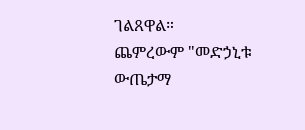ገልጸዋል።
ጨምረውም "መድኃኒቱ ውጤታማ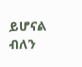ይሆናል ብለን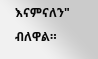እናምናለን" ብለዋል።